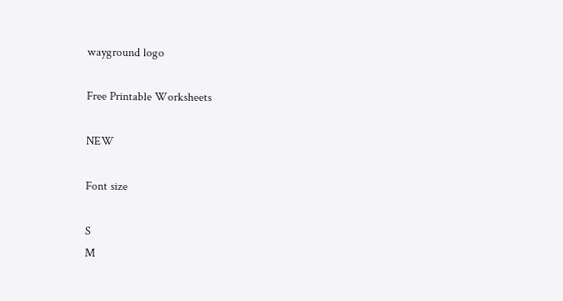wayground logo

Free Printable Worksheets

NEW

Font size

S
M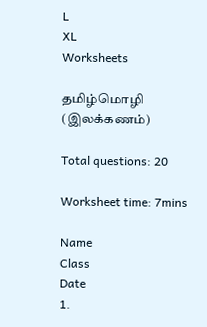L
XL
Worksheets

தமிழ்மொழி (இலக்கணம்)

Total questions: 20

Worksheet time: 7mins

Name
Class
Date
1.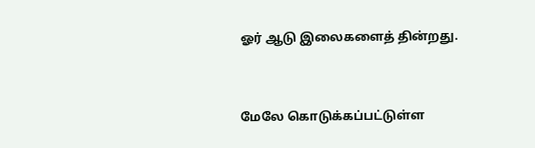ஓர் ஆடு இலைகளைத் தின்றது.


மேலே கொடுக்கப்பட்டுள்ள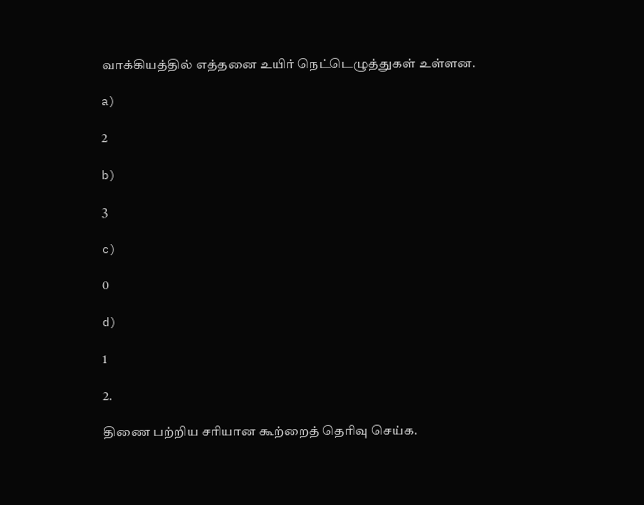வாக்கியத்தில் எத்தனை உயிர் நெட்டெழுத்துகள் உள்ளன.

a)

2

b)

3

c)

0

d)

1

2.

திணை பற்றிய சரியான கூற்றைத் தெரிவு செய்க.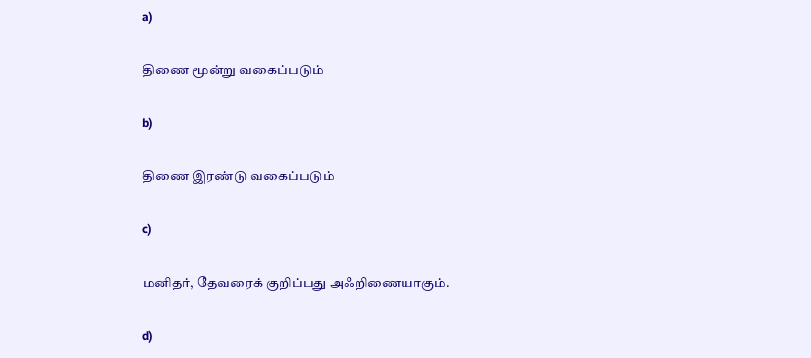a)

திணை மூன்று வகைப்படும்

b)

திணை இரண்டு வகைப்படும்

c)

மனிதர், தேவரைக் குறிப்பது அஃறிணையாகும்.

d)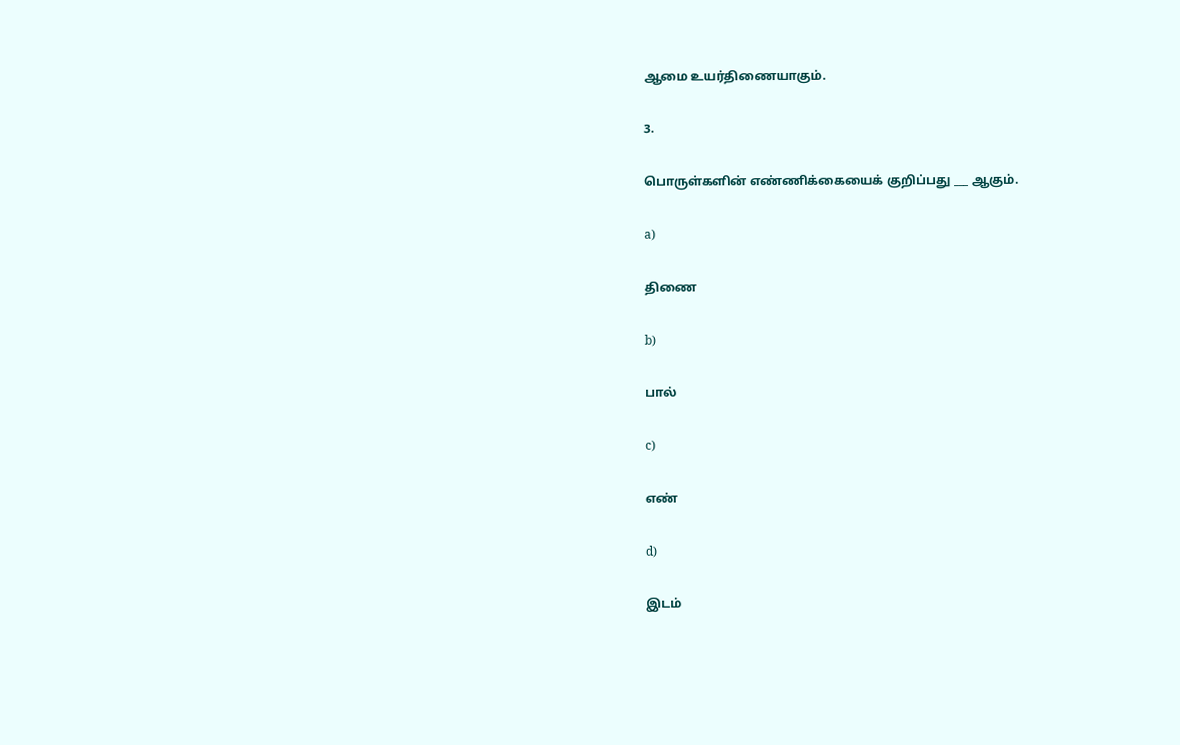ஆமை உயர்திணையாகும்.

3.

பொருள்களின் எண்ணிக்கையைக் குறிப்பது ___ ஆகும்.

a)

திணை

b)

பால்

c)

எண்

d)

இடம்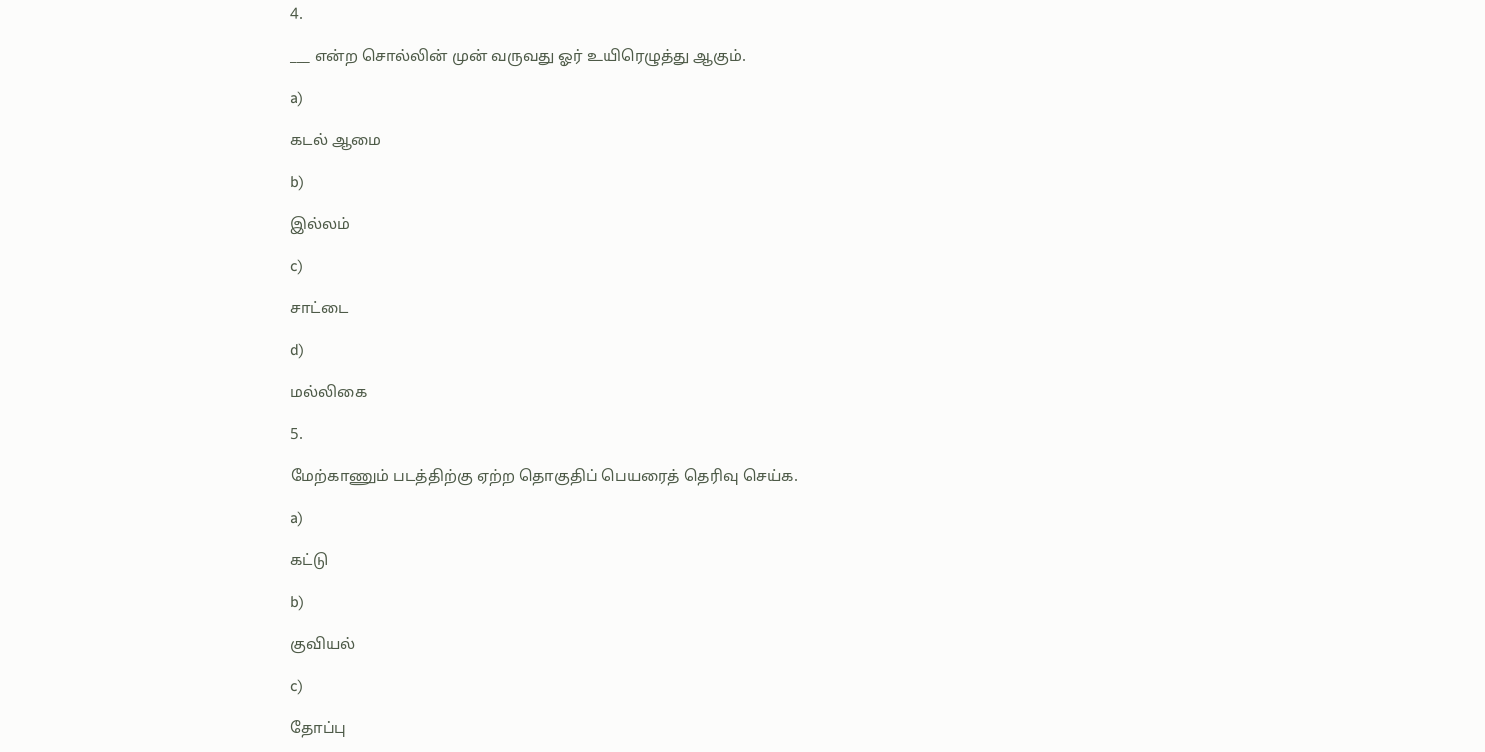4.

___ என்ற சொல்லின் முன் வருவது ஓர் உயிரெழுத்து ஆகும்.

a)

கடல் ஆமை

b)

இல்லம்

c)

சாட்டை

d)

மல்லிகை

5.

மேற்காணும் படத்திற்கு ஏற்ற தொகுதிப் பெயரைத் தெரிவு செய்க.

a)

கட்டு

b)

குவியல்

c)

தோப்பு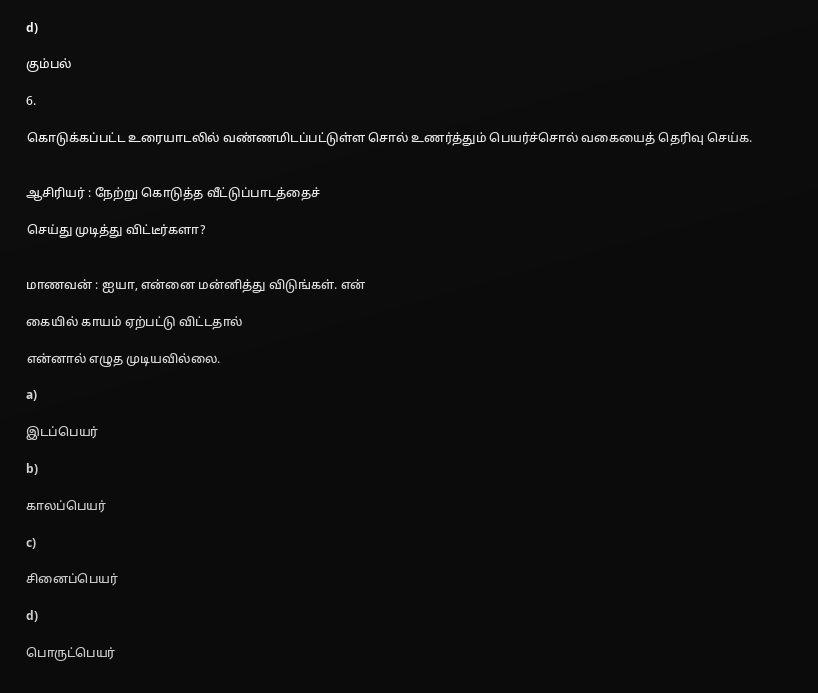d)

கும்பல்

6.

கொடுக்கப்பட்ட உரையாடலில் வண்ணமிடப்பட்டுள்ள சொல் உணர்த்தும் பெயர்ச்சொல் வகையைத் தெரிவு செய்க.


ஆசிரியர் : நேற்று கொடுத்த வீட்டுப்பாடத்தைச்

செய்து முடித்து விட்டீர்களா?


மாணவன் : ஐயா, என்னை மன்னித்து விடுங்கள். என்

கையில் காயம் ஏற்பட்டு விட்டதால்

என்னால் எழுத முடியவில்லை.

a)

இடப்பெயர்

b)

காலப்பெயர்

c)

சினைப்பெயர்

d)

பொருட்பெயர்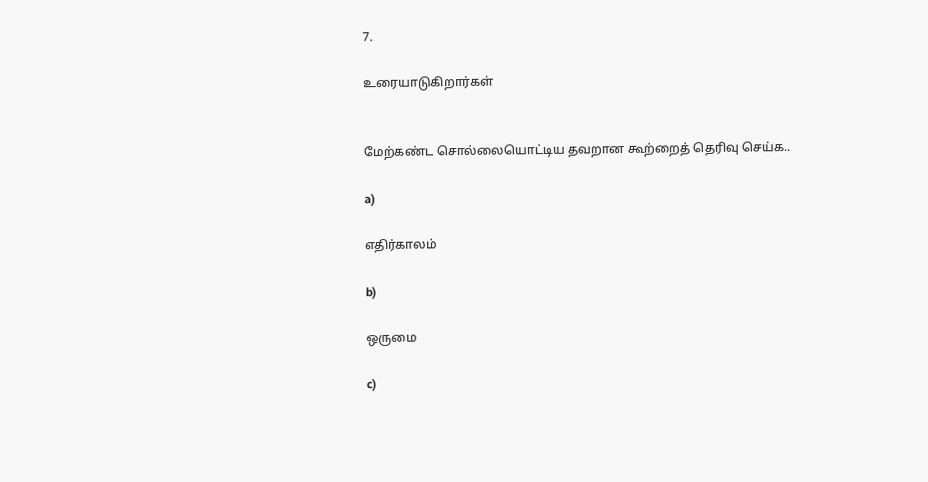7.

உரையாடுகிறார்கள்


மேற்கண்ட சொல்லையொட்டிய தவறான கூற்றைத் தெரிவு செய்க..

a)

எதிர்காலம்

b)

ஒருமை

c)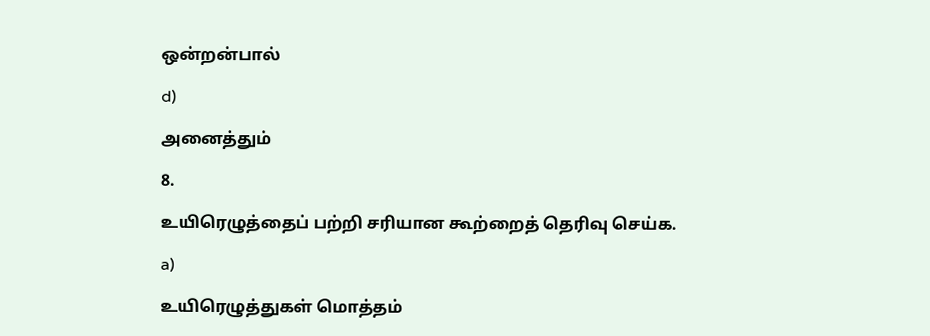ஒன்றன்பால்

d)

அனைத்தும்

8.

உயிரெழுத்தைப் பற்றி சரியான கூற்றைத் தெரிவு செய்க.

a)

உயிரெழுத்துகள் மொத்தம்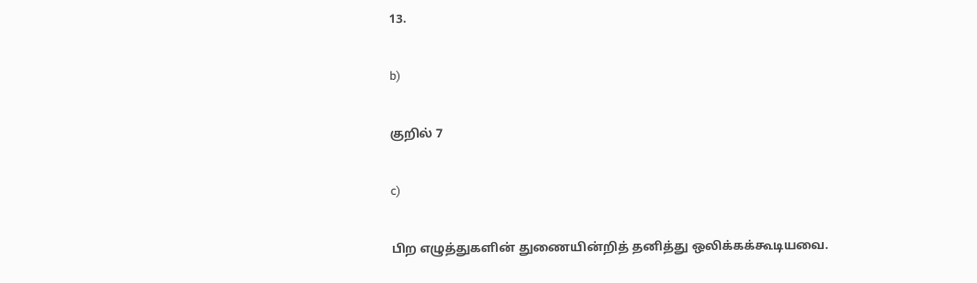13.

b)

குறில் 7

c)

பிற எழுத்துகளின் துணையின்றித் தனித்து ஒலிக்கக்கூடியவை.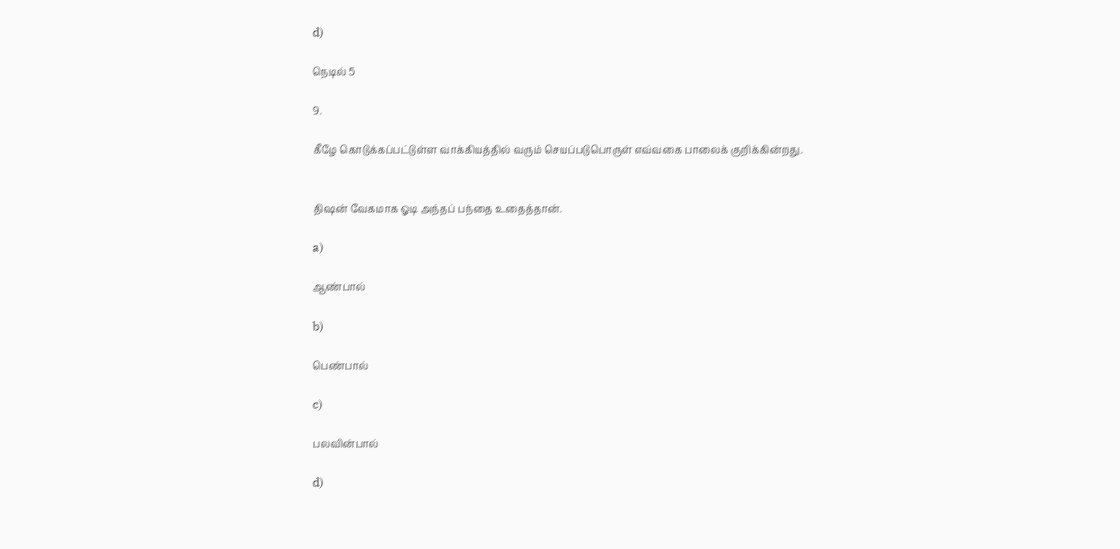d)

நெடில் 5

9.

கீழே கொடுக்கப்பட்டுள்ள வாக்கியத்தில் வரும் செயப்படுபொருள் எவ்வகை பாலைக் குறிக்கின்றது.


திஷன் வேகமாக ஓடி அந்தப் பந்தை உதைத்தான்.

a)

ஆண்பால்

b)

பெண்பால்

c)

பலவின்பால்

d)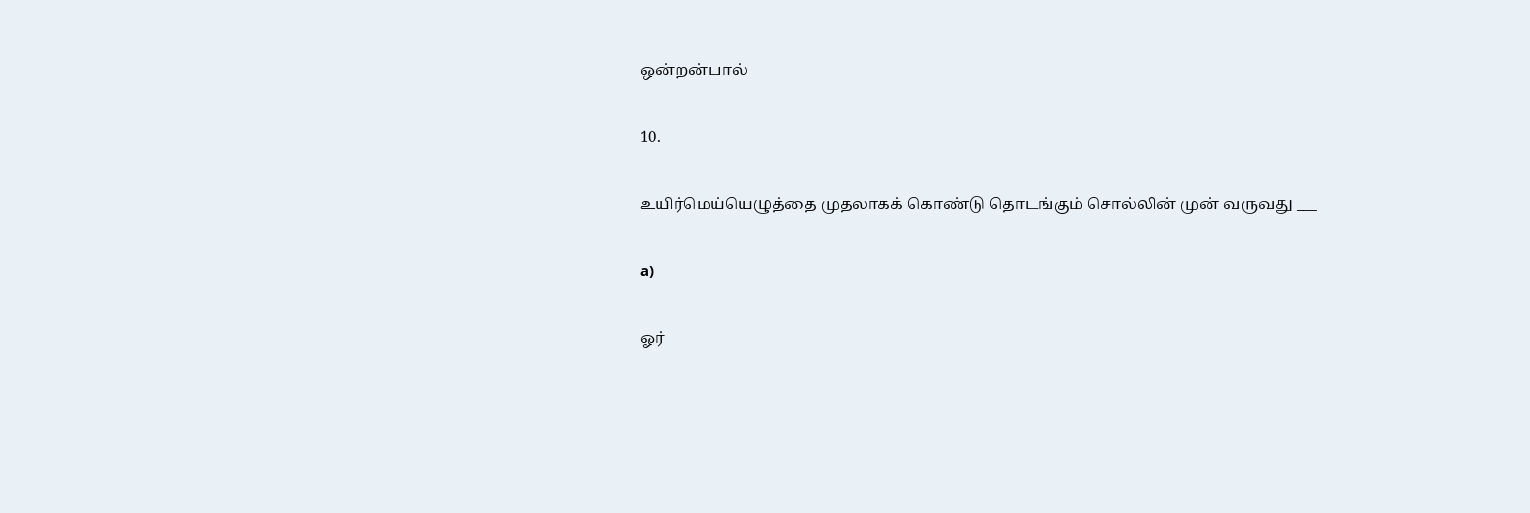ஒன்றன்பால்

10.

உயிர்மெய்யெழுத்தை முதலாகக் கொண்டு தொடங்கும் சொல்லின் முன் வருவது ___

a)

ஓர்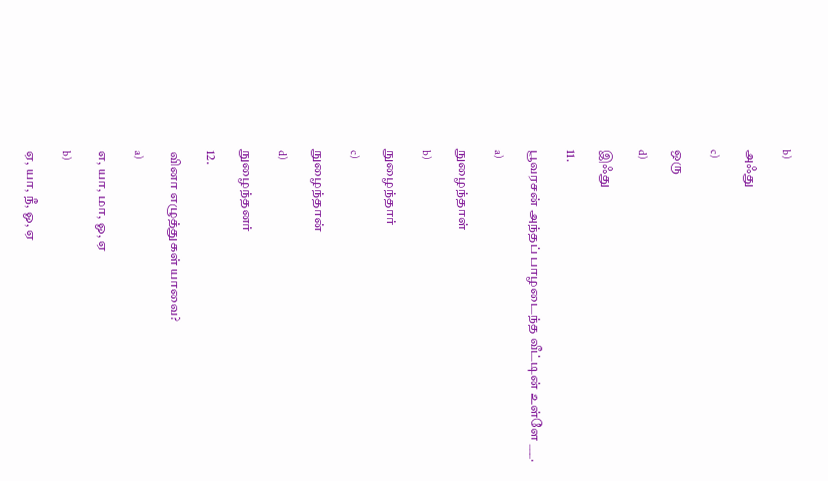b)

அஃது

c)

ஒரு

d)

இஃது

11.

பூவரசன் அந்தப் பாழடைந்த வீட்டின் உள்ளே ___.

a)

நுழைந்தாள்

b)

நுழைந்தார்

c)

நுழைந்தான்

d)

நுழைந்தனர்

12.

வினா எழுத்துகள் யாவை?

a)

எ, யா, மா, ஓ, ஏ

b)

ஏ, யா, நீ, ஓ, ஏ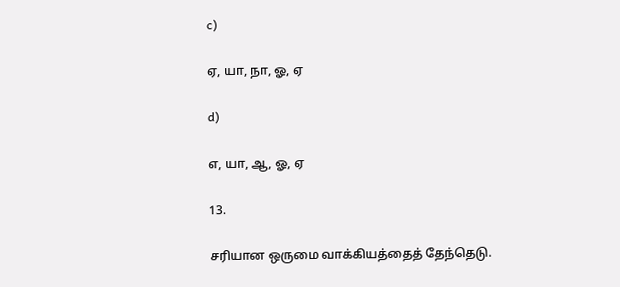c)

ஏ, யா, நா, ஓ, ஏ

d)

எ, யா, ஆ, ஓ, ஏ

13.

சரியான ஒருமை வாக்கியத்தைத் தேந்தெடு.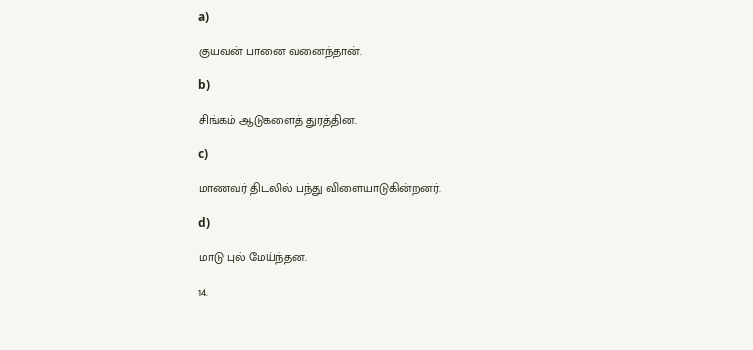a)

குயவன் பானை வனைந்தான்.

b)

சிங்கம் ஆடுகளைத் துரத்தின.

c)

மாணவர் திடலில் பந்து விளையாடுகின்றனர்.

d)

மாடு புல் மேய்ந்தன.

14.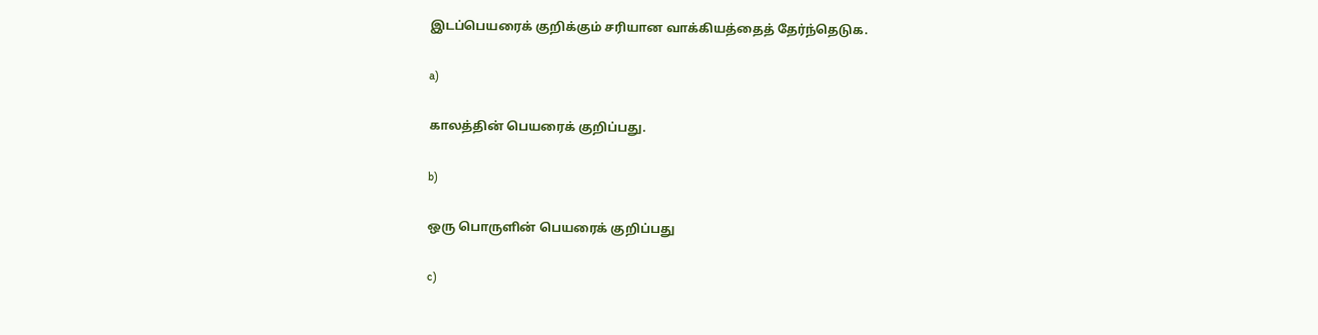இடப்பெயரைக் குறிக்கும் சரியான வாக்கியத்தைத் தேர்ந்தெடுக.

a)

காலத்தின் பெயரைக் குறிப்பது.

b)

ஒரு பொருளின் பெயரைக் குறிப்பது

c)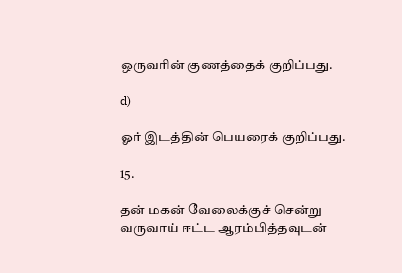ஒருவரின் குணத்தைக் குறிப்பது.

d)

ஓர் இடத்தின் பெயரைக் குறிப்பது.

15.

தன் மகன் வேலைக்குச் சென்று வருவாய் ஈட்ட ஆரம்பித்தவுடன்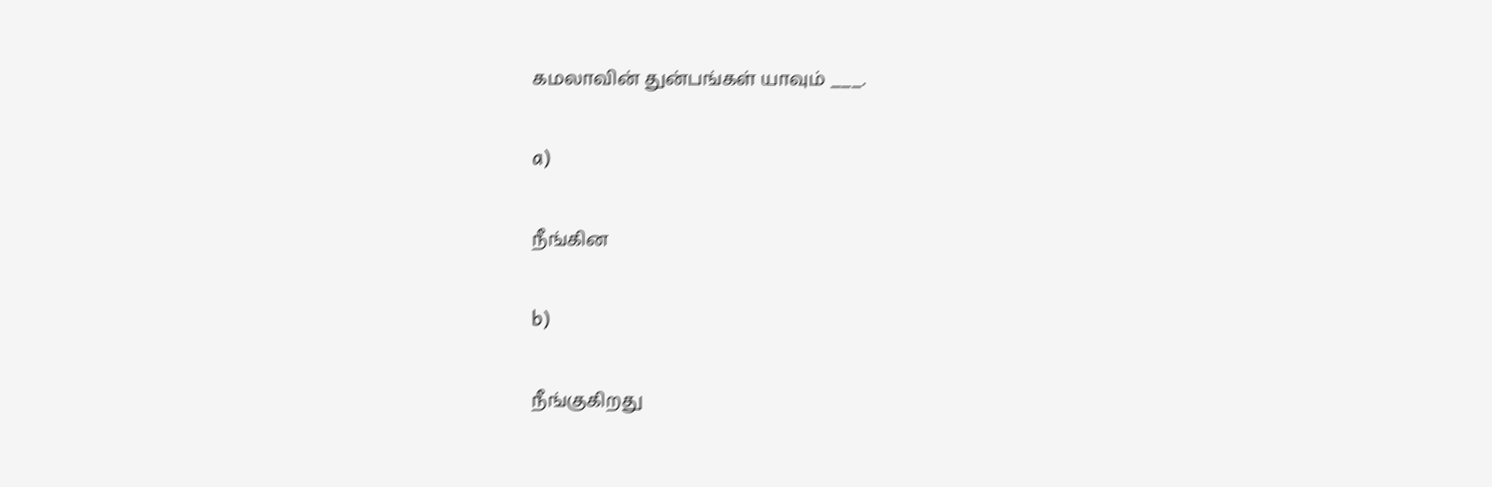கமலாவின் துன்பங்கள் யாவும் ___.

a)

நீங்கின

b)

நீங்குகிறது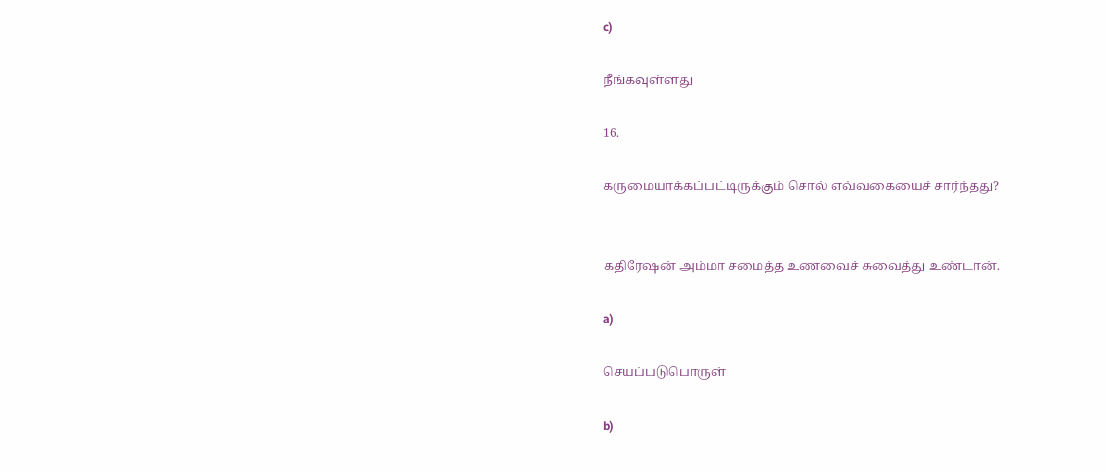c)

நீங்கவுள்ளது

16.

கருமையாக்கப்பட்டிருக்கும் சொல் எவ்வகையைச் சார்ந்தது?


கதிரேஷன் அம்மா சமைத்த உணவைச் சுவைத்து உண்டான்.

a)

செயப்படுபொருள்

b)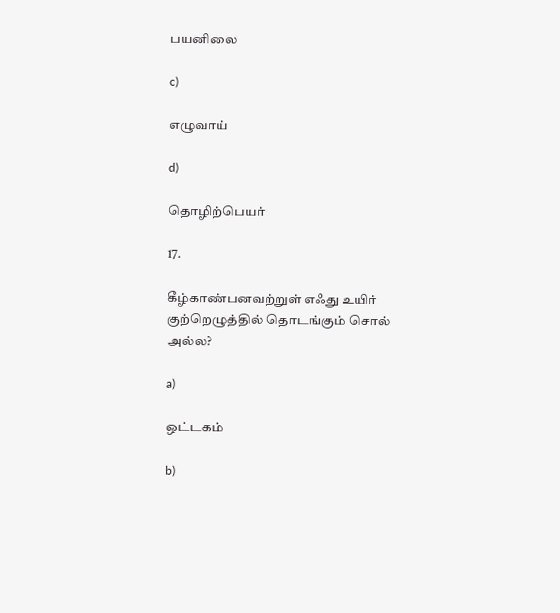பயனிலை

c)

எழுவாய்

d)

தொழிற்பெயர்

17.

கீழ்காண்பனவற்றுள் எஃது உயிர் குற்றெழுத்தில் தொடங்கும் சொல் அல்ல?

a)

ஒட்டகம்

b)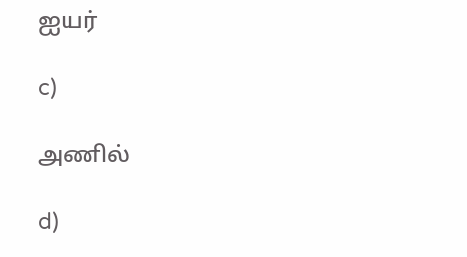ஐயர்

c)

அணில்

d)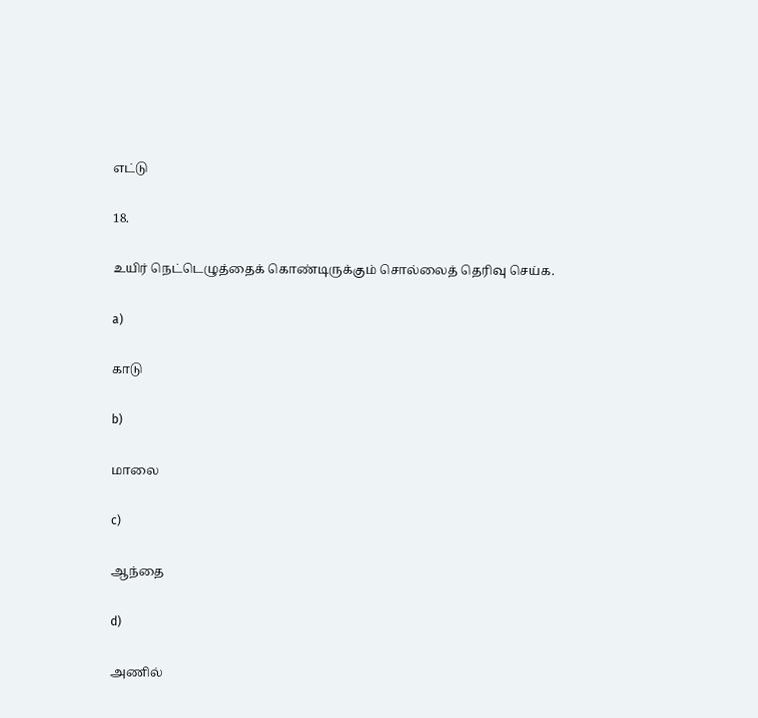எட்டு

18.

உயிர் நெட்டெழுத்தைக் கொண்டிருக்கும் சொல்லைத் தெரிவு செய்க.

a)

காடு

b)

மாலை

c)

ஆந்தை

d)

அணில்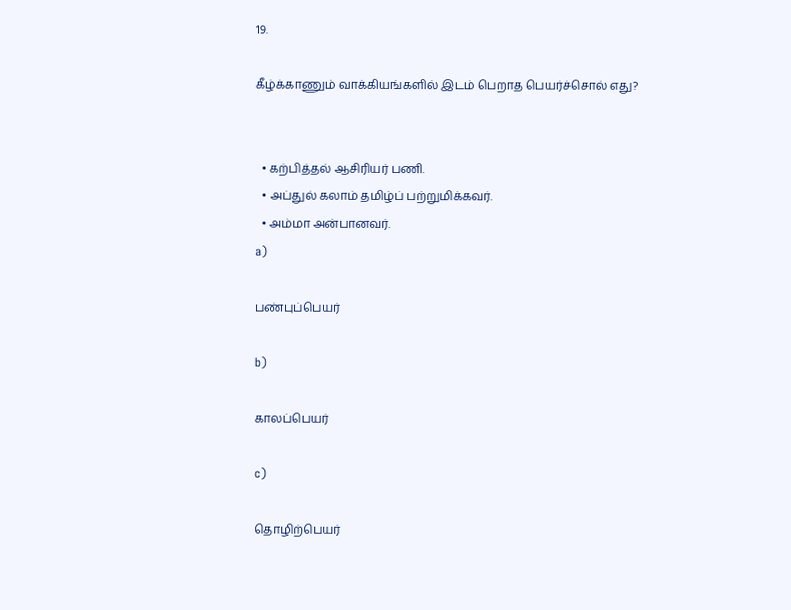19.

கீழ்க்காணும் வாக்கியங்களில் இடம் பெறாத பெயர்ச்சொல் எது?


  • கற்பித்தல் ஆசிரியர் பணி.
  • அப்துல் கலாம் தமிழ்ப் பற்றுமிக்கவர்.
  • அம்மா அன்பானவர்.
a)

பண்புப்பெயர்

b)

காலப்பெயர்

c)

தொழிற்பெயர்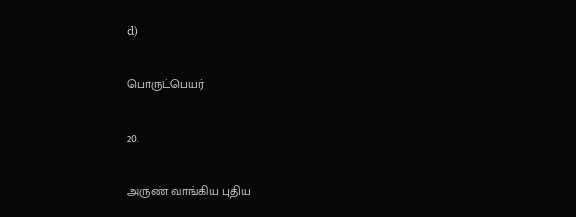d)

பொருட்பெயர்

20.

அருண் வாங்கிய புதிய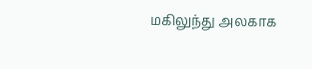மகிலுந்து அலகாக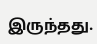இருந்தது.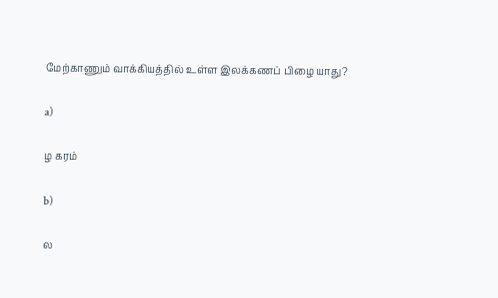மேற்காணும் வாக்கியத்தில் உள்ள இலக்கணப் பிழை யாது?

a)

ழ கரம்

b)

ல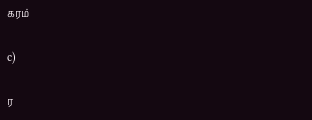கரம்

c)

ர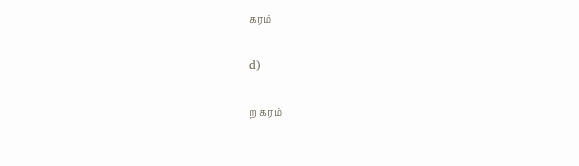கரம்

d)

ற கரம்